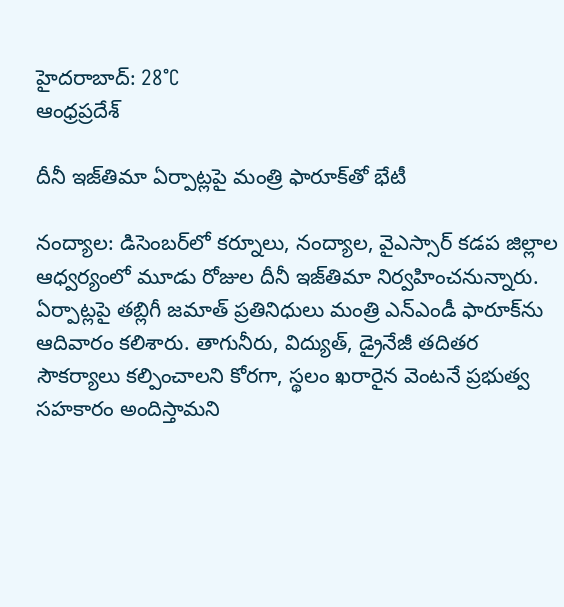హైదరాబాద్: 28°C
ఆంధ్రప్రదేశ్

దీనీ ఇజ్‌తిమా ఏర్పాట్లపై మంత్రి ఫారూక్‌తో భేటీ

నంద్యాల: డిసెంబర్‌లో కర్నూలు, నంద్యాల, వైఎస్సార్ కడప జిల్లాల ఆధ్వర్యంలో మూడు రోజుల దీనీ ఇజ్‌తిమా నిర్వహించనున్నారు. ఏర్పాట్లపై తబ్లిగీ జమాత్ ప్రతినిధులు మంత్రి ఎన్ఎండీ ఫారూక్‌ను ఆదివారం కలిశారు. తాగునీరు, విద్యుత్, డ్రైనేజీ తదితర సౌకర్యాలు కల్పించాలని కోరగా, స్థలం ఖరారైన వెంటనే ప్రభుత్వ సహకారం అందిస్తామని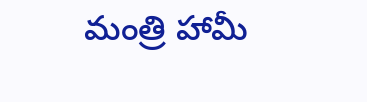మంత్రి హామీ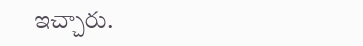ఇచ్చారు.